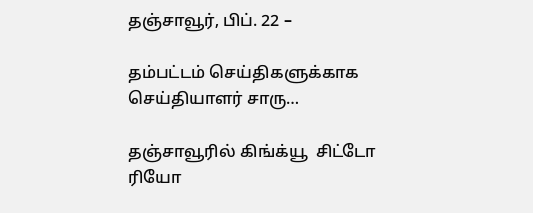தஞ்சாவூர், பிப். 22 –

தம்பட்டம் செய்திகளுக்காக செய்தியாளர் சாரு…

தஞ்சாவூரில் கிங்க்யூ  சிட்டோ ரியோ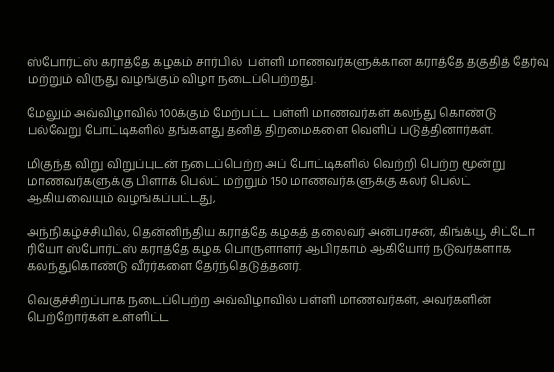ஸ்போர்ட்ஸ் கராத்தே கழகம் சார்பில்  பள்ளி மாணவர்களுக்கான கராத்தே தகுதித் தேர்வு மற்றும் விருது வழங்கும் விழா நடைப்பெற்றது.

மேலும் அவ்விழாவில் 100க்கும் மேற்பட்ட பள்ளி மாணவர்கள் கலந்து கொண்டு பல்வேறு போட்டிகளில் தங்களது தனித் திறமைகளை வெளிப் படுத்தினார்கள்.

மிகுந்த விறு விறுப்புடன் நடைப்பெற்ற அப் போட்டிகளில் வெற்றி பெற்ற மூன்று மாணவர்களுக்கு பிளாக் பெல்ட் மற்றும் 150 மாணவர்களுக்கு கலர் பெல்ட் ஆகியவையும் வழங்கப்பட்டது,

அந்நிகழ்ச்சியில், தென்னிந்திய கராத்தே கழகத் தலைவர் அன்பரசன், கிங்க்யூ சிட்டோ ரியோ ஸ்போர்ட்ஸ் கராத்தே கழக பொருளாளர் ஆபிரகாம் ஆகியோர் நடுவர்களாக கலந்துகொண்டு வீரர்களை தேர்ந்தெடுத்தனர்.

வெகுச்சிறப்பாக நடைப்பெற்ற அவ்விழாவில் பள்ளி மாணவர்கள், அவர்களின் பெற்றோர்கள் உள்ளிட்ட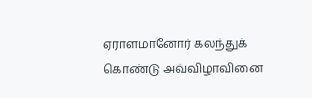ஏராளமானோர் கலந்துக் கொண்டு அவ்விழாவினை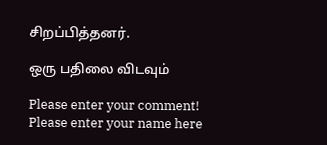சிறப்பித்தனர்.

ஒரு பதிலை விடவும்

Please enter your comment!
Please enter your name here